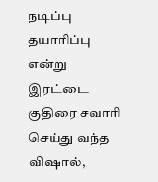நடிப்பு தயாரிப்பு என்று இரட்டை குதிரை சவாரி செய்து வந்த விஷால்,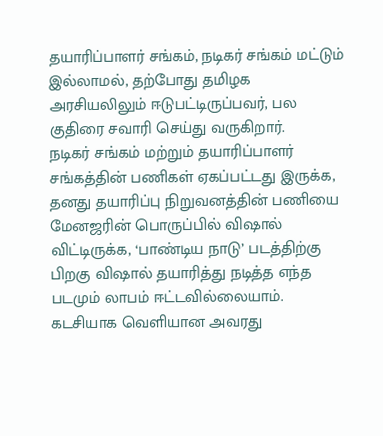தயாரிப்பாளர் சங்கம், நடிகர் சங்கம் மட்டும் இல்லாமல், தற்போது தமிழக அரசியலிலும் ஈடுபட்டிருப்பவர், பல குதிரை சவாரி செய்து வருகிறார்.
நடிகர் சங்கம் மற்றும் தயாரிப்பாளர் சங்கத்தின் பணிகள் ஏகப்பட்டது இருக்க, தனது தயாரிப்பு நிறுவனத்தின் பணியை மேனஜரின் பொருப்பில் விஷால் விட்டிருக்க, ‘பாண்டிய நாடு’ படத்திற்கு பிறகு விஷால் தயாரித்து நடித்த எந்த படமும் லாபம் ஈட்டவில்லையாம். கடசியாக வெளியான அவரது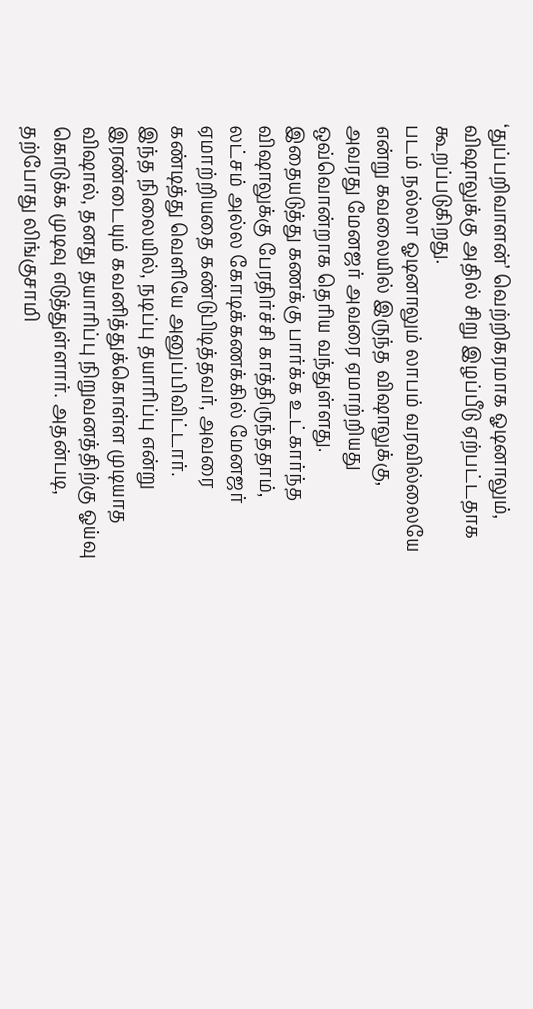‘துப்பறிவாளன்’ வெற்றிகரமாக ஓடினாலும், விஷாலுக்கு அதில் சிறு இழப்பீடு ஏற்பட்டதாக கூறப்படுகிறது.
படம் நல்லா ஓடினாலும் லாபம் வரவில்லையே என்று கவலையில் இருந்த விஷாலுக்கு, அவரது மேனஜர் அவரை ஏமாற்றியது ஒவ்வொன்றாக தெரிய வந்துள்ளது. இதையடுத்து கணக்கு பார்க்க உட்கார்ந்த விஷாலுக்கு பேரதிர்ச்சி காத்திருந்ததாம், லட்சம் அல்ல கோடிக்கணக்கில் மேனஜர் ஏமாற்றியதை கண்டுபிடித்தவர், அவரை கண்டித்து வெளியே அனுப்பிவிட்டார்.
இந்த நிலையில், நடிப்பு தயாரிப்பு என்று இரண்டையும் கவனித்துக்கொள்ள முடியாத விஷால், தனது தயாரிப்பு நிறுவனத்திற்கு ஓய்வு கொடுக்க முடிவு எடுத்துள்ளார். அதன்படி, தற்போது லிங்குசாமி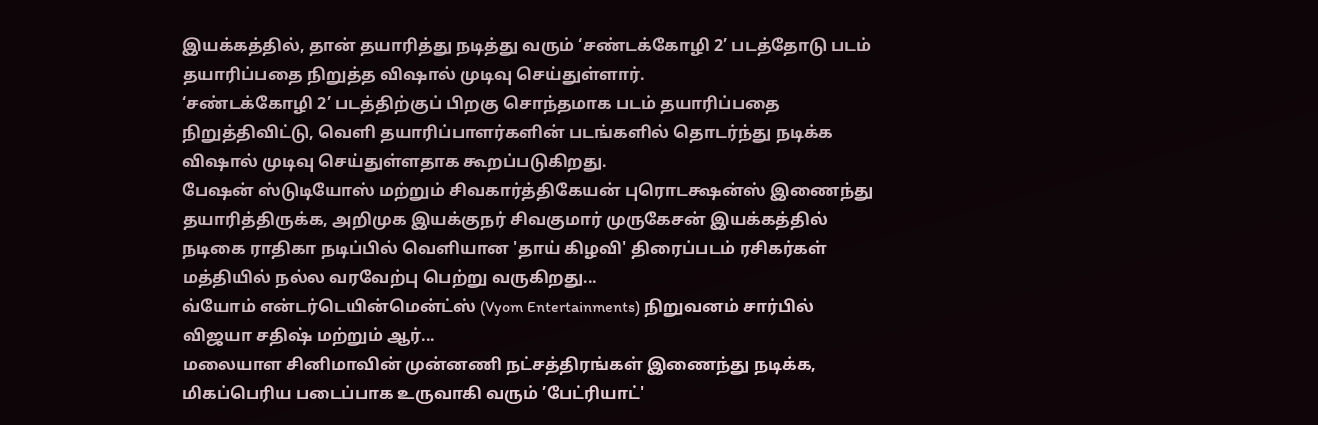இயக்கத்தில், தான் தயாரித்து நடித்து வரும் ‘சண்டக்கோழி 2’ படத்தோடு படம் தயாரிப்பதை நிறுத்த விஷால் முடிவு செய்துள்ளார்.
‘சண்டக்கோழி 2’ படத்திற்குப் பிறகு சொந்தமாக படம் தயாரிப்பதை நிறுத்திவிட்டு, வெளி தயாரிப்பாளர்களின் படங்களில் தொடர்ந்து நடிக்க விஷால் முடிவு செய்துள்ளதாக கூறப்படுகிறது.
பேஷன் ஸ்டுடியோஸ் மற்றும் சிவகார்த்திகேயன் புரொடக்ஷன்ஸ் இணைந்து தயாரித்திருக்க, அறிமுக இயக்குநர் சிவகுமார் முருகேசன் இயக்கத்தில் நடிகை ராதிகா நடிப்பில் வெளியான 'தாய் கிழவி' திரைப்படம் ரசிகர்கள் மத்தியில் நல்ல வரவேற்பு பெற்று வருகிறது...
வ்யோம் என்டர்டெயின்மென்ட்ஸ் (Vyom Entertainments) நிறுவனம் சார்பில் விஜயா சதிஷ் மற்றும் ஆர்...
மலையாள சினிமாவின் முன்னணி நட்சத்திரங்கள் இணைந்து நடிக்க, மிகப்பெரிய படைப்பாக உருவாகி வரும் ’பேட்ரியாட்'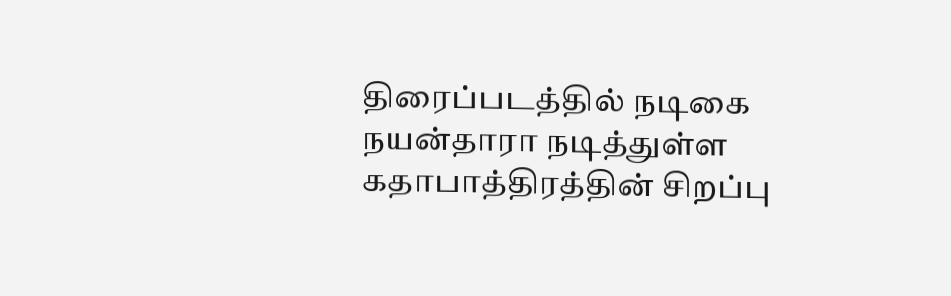திரைப்படத்தில் நடிகை நயன்தாரா நடித்துள்ள கதாபாத்திரத்தின் சிறப்பு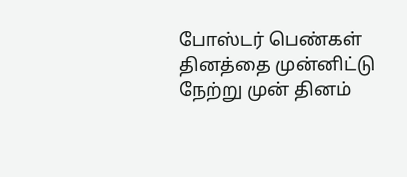போஸ்டர் பெண்கள் தினத்தை முன்னிட்டு நேற்று முன் தினம்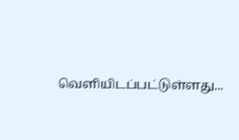வெளியிடப்பட்டுள்ளது...